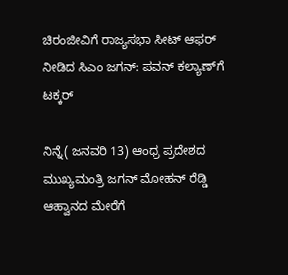ಚಿರಂಜೀವಿಗೆ ರಾಜ್ಯಸಭಾ ಸೀಟ್ ಆಫರ್ ನೀಡಿದ ಸಿಎಂ ಜಗನ್: ಪವನ್‌ ಕಲ್ಯಾಣ್‌ಗೆ ಟಕ್ಕರ್

ನಿನ್ನೆ( ಜನವರಿ 13) ಆಂಧ್ರ ಪ್ರದೇಶದ ಮುಖ್ಯಮಂತ್ರಿ ಜಗನ್ ಮೋಹನ್ ರೆಡ್ಡಿ ಆಹ್ವಾನದ ಮೇರೆಗೆ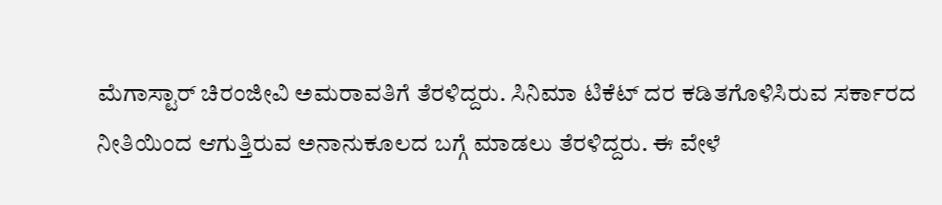ಮೆಗಾಸ್ಟಾರ್ ಚಿರಂಜೀವಿ ಅಮರಾವತಿಗೆ ತೆರಳಿದ್ದರು. ಸಿನಿಮಾ ಟಿಕೆಟ್ ದರ ಕಡಿತಗೊಳಿಸಿರುವ ಸರ್ಕಾರದ ನೀತಿಯಿಂದ ಆಗುತ್ತಿರುವ ಅನಾನುಕೂಲದ ಬಗ್ಗೆ ಮಾಡಲು ತೆರಳಿದ್ದರು. ಈ ವೇಳೆ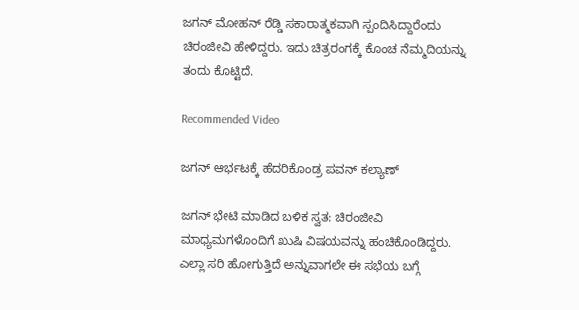ಜಗನ್ ಮೋಹನ್ ರೆಡ್ಡಿ ಸಕಾರಾತ್ಮಕವಾಗಿ ಸ್ಪಂದಿಸಿದ್ದಾರೆಂದು ಚಿರಂಜೀವಿ ಹೇಳಿದ್ದರು. ಇದು ಚಿತ್ರರಂಗಕ್ಕೆ ಕೊಂಚ ನೆಮ್ಮದಿಯನ್ನು ತಂದು ಕೊಟ್ಟಿದೆ.

Recommended Video

ಜಗನ್ ಆರ್ಭಟಕ್ಕೆ ಹೆದರಿಕೊಂಡ್ರ ಪವನ್ ಕಲ್ಯಾಣ್

ಜಗನ್ ಭೇಟಿ ಮಾಡಿದ ಬಳಿಕ ಸ್ವತ: ಚಿರಂಜೀವಿ ಮಾಧ್ಯಮಗಳೊಂದಿಗೆ ಖುಷಿ ವಿಷಯವನ್ನು ಹಂಚಿಕೊಂಡಿದ್ದರು. ಎಲ್ಲಾ ಸರಿ ಹೋಗುತ್ತಿದೆ ಅನ್ನುವಾಗಲೇ ಈ ಸಭೆಯ ಬಗ್ಗೆ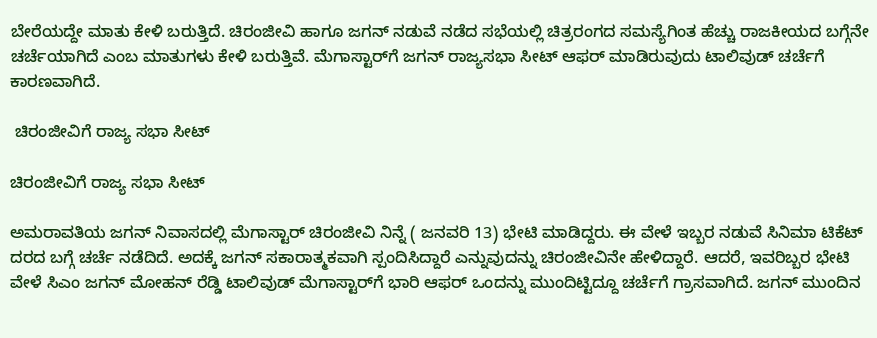ಬೇರೆಯದ್ದೇ ಮಾತು ಕೇಳಿ ಬರುತ್ತಿದೆ. ಚಿರಂಜೀವಿ ಹಾಗೂ ಜಗನ್ ನಡುವೆ ನಡೆದ ಸಭೆಯಲ್ಲಿ ಚಿತ್ರರಂಗದ ಸಮಸ್ಯೆಗಿಂತ ಹೆಚ್ಚು ರಾಜಕೀಯದ ಬಗ್ಗೆನೇ ಚರ್ಚೆಯಾಗಿದೆ ಎಂಬ ಮಾತುಗಳು ಕೇಳಿ ಬರುತ್ತಿವೆ. ಮೆಗಾಸ್ಟಾರ್‌ಗೆ ಜಗನ್ ರಾಜ್ಯಸಭಾ ಸೀಟ್ ಆಫರ್ ಮಾಡಿರುವುದು ಟಾಲಿವುಡ್ ಚರ್ಚೆಗೆ ಕಾರಣವಾಗಿದೆ.

 ಚಿರಂಜೀವಿಗೆ ರಾಜ್ಯ ಸಭಾ ಸೀಟ್

ಚಿರಂಜೀವಿಗೆ ರಾಜ್ಯ ಸಭಾ ಸೀಟ್

ಅಮರಾವತಿಯ ಜಗನ್ ನಿವಾಸದಲ್ಲಿ ಮೆಗಾಸ್ಟಾರ್ ಚಿರಂಜೀವಿ ನಿನ್ನೆ ( ಜನವರಿ 13) ಭೇಟಿ ಮಾಡಿದ್ದರು. ಈ ವೇಳೆ ಇಬ್ಬರ ನಡುವೆ ಸಿನಿಮಾ ಟಿಕೆಟ್ ದರದ ಬಗ್ಗೆ ಚರ್ಚೆ ನಡೆದಿದೆ. ಅದಕ್ಕೆ ಜಗನ್ ಸಕಾರಾತ್ಮಕವಾಗಿ ಸ್ಪಂದಿಸಿದ್ದಾರೆ ಎನ್ನುವುದನ್ನು ಚಿರಂಜೀವಿನೇ ಹೇಳಿದ್ದಾರೆ. ಆದರೆ, ಇವರಿಬ್ಬರ ಭೇಟಿ ವೇಳೆ ಸಿಎಂ ಜಗನ್ ಮೋಹನ್ ರೆಡ್ಡಿ ಟಾಲಿವುಡ್ ಮೆಗಾಸ್ಟಾರ್‌ಗೆ ಭಾರಿ ಆಫರ್ ಒಂದನ್ನು ಮುಂದಿಟ್ಟಿದ್ದೂ ಚರ್ಚೆಗೆ ಗ್ರಾಸವಾಗಿದೆ. ಜಗನ್ ಮುಂದಿನ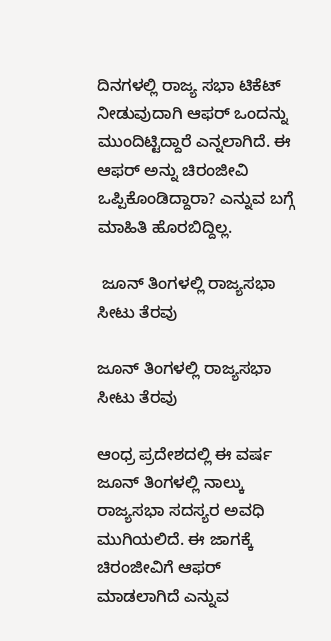ದಿನಗಳಲ್ಲಿ ರಾಜ್ಯ ಸಭಾ ಟಿಕೆಟ್ ನೀಡುವುದಾಗಿ ಆಫರ್ ಒಂದನ್ನು ಮುಂದಿಟ್ಟಿದ್ದಾರೆ ಎನ್ನಲಾಗಿದೆ. ಈ ಆಫರ್ ಅನ್ನು ಚಿರಂಜೀವಿ ಒಪ್ಪಿಕೊಂಡಿದ್ದಾರಾ? ಎನ್ನುವ ಬಗ್ಗೆ ಮಾಹಿತಿ ಹೊರಬಿದ್ದಿಲ್ಲ.

 ಜೂನ್ ತಿಂಗಳಲ್ಲಿ ರಾಜ್ಯಸಭಾ ಸೀಟು ತೆರವು

ಜೂನ್ ತಿಂಗಳಲ್ಲಿ ರಾಜ್ಯಸಭಾ ಸೀಟು ತೆರವು

ಆಂಧ್ರ ಪ್ರದೇಶದಲ್ಲಿ ಈ ವರ್ಷ ಜೂನ್ ತಿಂಗಳಲ್ಲಿ ನಾಲ್ಕು ರಾಜ್ಯಸಭಾ ಸದಸ್ಯರ ಅವಧಿ ಮುಗಿಯಲಿದೆ. ಈ ಜಾಗಕ್ಕೆ ಚಿರಂಜೀವಿಗೆ ಆಫರ್ ಮಾಡಲಾಗಿದೆ ಎನ್ನುವ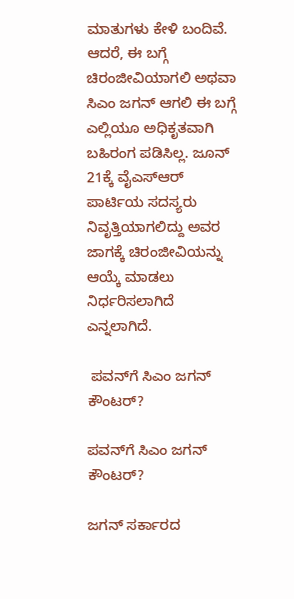ಮಾತುಗಳು ಕೇಳಿ ಬಂದಿವೆ. ಆದರೆ, ಈ ಬಗ್ಗೆ ಚಿರಂಜೀವಿಯಾಗಲಿ ಅಥವಾ ಸಿಎಂ ಜಗನ್ ಆಗಲಿ ಈ ಬಗ್ಗೆ ಎಲ್ಲಿಯೂ ಅಧಿಕೃತವಾಗಿ ಬಹಿರಂಗ ಪಡಿಸಿಲ್ಲ. ಜೂನ್ 21ಕ್ಕೆ ವೈಎಸ್‌ಆರ್ ಪಾರ್ಟಿಯ ಸದಸ್ಯರು ನಿವೃತ್ತಿಯಾಗಲಿದ್ದು ಅವರ ಜಾಗಕ್ಕೆ ಚಿರಂಜೀವಿಯನ್ನು ಆಯ್ಕೆ ಮಾಡಲು ನಿರ್ಧರಿಸಲಾಗಿದೆ ಎನ್ನಲಾಗಿದೆ.

 ಪವನ್‌ಗೆ ಸಿಎಂ ಜಗನ್ ಕೌಂಟರ್?

ಪವನ್‌ಗೆ ಸಿಎಂ ಜಗನ್ ಕೌಂಟರ್?

ಜಗನ್ ಸರ್ಕಾರದ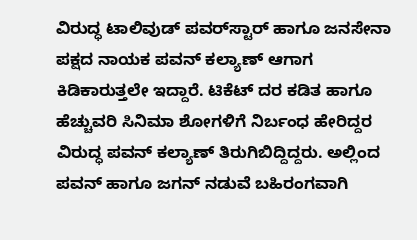ವಿರುದ್ಧ ಟಾಲಿವುಡ್ ಪವರ್‌ಸ್ಟಾರ್ ಹಾಗೂ ಜನಸೇನಾ ಪಕ್ಷದ ನಾಯಕ ಪವನ್ ಕಲ್ಯಾಣ್ ಆಗಾಗ ಕಿಡಿಕಾರುತ್ತಲೇ ಇದ್ದಾರೆ. ಟಿಕೆಟ್ ದರ ಕಡಿತ ಹಾಗೂ ಹೆಚ್ಚುವರಿ ಸಿನಿಮಾ ಶೋಗಳಿಗೆ ನಿರ್ಬಂಧ ಹೇರಿದ್ದರ ವಿರುದ್ಧ ಪವನ್ ಕಲ್ಯಾಣ್ ತಿರುಗಿಬಿದ್ದಿದ್ದರು. ಅಲ್ಲಿಂದ ಪವನ್ ಹಾಗೂ ಜಗನ್ ನಡುವೆ ಬಹಿರಂಗವಾಗಿ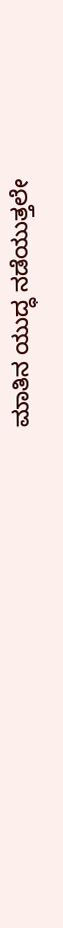ಮಾತಿನ ಯುದ್ಧ ನಡೆಯುತ್ತಲೇ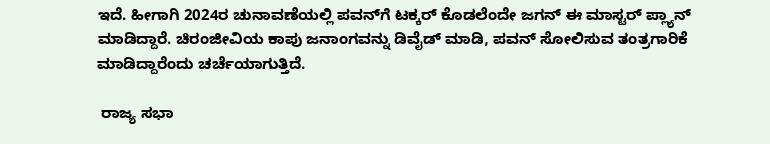ಇದೆ. ಹೀಗಾಗಿ 2024ರ ಚುನಾವಣೆಯಲ್ಲಿ ಪವನ್‌ಗೆ ಟಕ್ಕರ್ ಕೊಡಲೆಂದೇ ಜಗನ್ ಈ ಮಾಸ್ಟರ್ ಪ್ಲ್ಯಾನ್ ಮಾಡಿದ್ದಾರೆ. ಚಿರಂಜೀವಿಯ ಕಾಪು ಜನಾಂಗವನ್ನು ಡಿವೈಡ್ ಮಾಡಿ, ಪವನ್ ಸೋಲಿಸುವ ತಂತ್ರಗಾರಿಕೆ ಮಾಡಿದ್ದಾರೆಂದು ಚರ್ಚೆಯಾಗುತ್ತಿದೆ.

 ರಾಜ್ಯ ಸಭಾ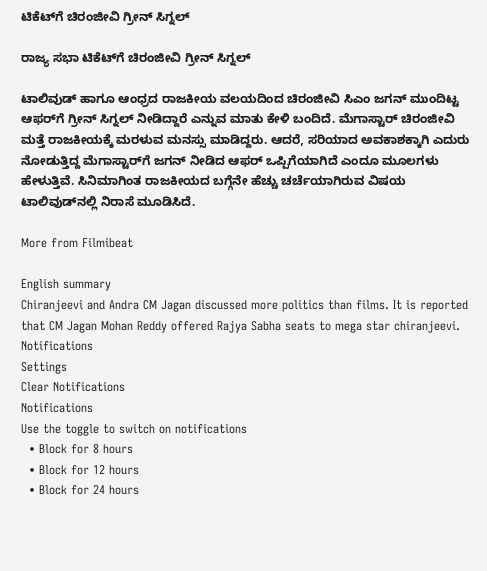ಟಿಕೆಟ್‌ಗೆ ಚಿರಂಜೀವಿ ಗ್ರೀನ್ ಸಿಗ್ನಲ್

ರಾಜ್ಯ ಸಭಾ ಟಿಕೆಟ್‌ಗೆ ಚಿರಂಜೀವಿ ಗ್ರೀನ್ ಸಿಗ್ನಲ್

ಟಾಲಿವುಡ್ ಹಾಗೂ ಆಂಧ್ರದ ರಾಜಕೀಯ ವಲಯದಿಂದ ಚಿರಂಜೀವಿ ಸಿಎಂ ಜಗನ್ ಮುಂದಿಟ್ಟ ಆಫರ್‌ಗೆ ಗ್ರೀನ್ ಸಿಗ್ನಲ್ ನೀಡಿದ್ದಾರೆ ಎನ್ನುವ ಮಾತು ಕೇಳಿ ಬಂದಿದೆ. ಮೆಗಾಸ್ಟಾರ್ ಚಿರಂಜೀವಿ ಮತ್ತೆ ರಾಜಕೀಯಕ್ಕೆ ಮರಳುವ ಮನಸ್ಸು ಮಾಡಿದ್ದರು. ಆದರೆ, ಸರಿಯಾದ ಅವಕಾಶಕ್ಕಾಗಿ ಎದುರು ನೋಡುತ್ತಿದ್ದ ಮೆಗಾಸ್ಟಾರ್‌ಗೆ ಜಗನ್ ನೀಡಿದ ಆಫರ್ ಒಪ್ಪಿಗೆಯಾಗಿದೆ ಎಂದೂ ಮೂಲಗಳು ಹೇಳುತ್ತಿವೆ. ಸಿನಿಮಾಗಿಂತ ರಾಜಕೀಯದ ಬಗ್ಗೆನೇ ಹೆಚ್ಚು ಚರ್ಚೆಯಾಗಿರುವ ವಿಷಯ ಟಾಲಿವುಡ್‌ನಲ್ಲಿ ನಿರಾಸೆ ಮೂಡಿಸಿದೆ.

More from Filmibeat

English summary
Chiranjeevi and Andra CM Jagan discussed more politics than films. It is reported that CM Jagan Mohan Reddy offered Rajya Sabha seats to mega star chiranjeevi.
Notifications
Settings
Clear Notifications
Notifications
Use the toggle to switch on notifications
  • Block for 8 hours
  • Block for 12 hours
  • Block for 24 hours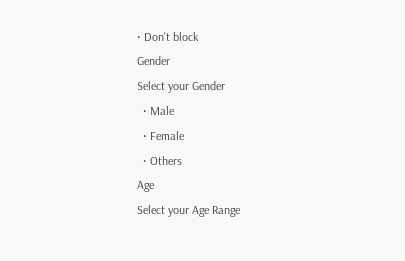• Don't block
Gender
Select your Gender
  • Male
  • Female
  • Others
Age
Select your Age Range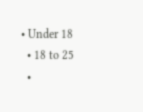• Under 18
  • 18 to 25
  •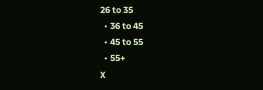26 to 35
  • 36 to 45
  • 45 to 55
  • 55+
X